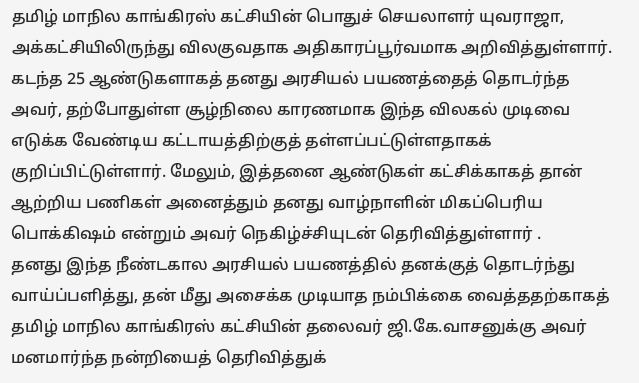தமிழ் மாநில காங்கிரஸ் கட்சியின் பொதுச் செயலாளர் யுவராஜா, அக்கட்சியிலிருந்து விலகுவதாக அதிகாரப்பூர்வமாக அறிவித்துள்ளார். கடந்த 25 ஆண்டுகளாகத் தனது அரசியல் பயணத்தைத் தொடர்ந்த அவர், தற்போதுள்ள சூழ்நிலை காரணமாக இந்த விலகல் முடிவை எடுக்க வேண்டிய கட்டாயத்திற்குத் தள்ளப்பட்டுள்ளதாகக் குறிப்பிட்டுள்ளார். மேலும், இத்தனை ஆண்டுகள் கட்சிக்காகத் தான் ஆற்றிய பணிகள் அனைத்தும் தனது வாழ்நாளின் மிகப்பெரிய பொக்கிஷம் என்றும் அவர் நெகிழ்ச்சியுடன் தெரிவித்துள்ளார் .
தனது இந்த நீண்டகால அரசியல் பயணத்தில் தனக்குத் தொடர்ந்து வாய்ப்பளித்து, தன் மீது அசைக்க முடியாத நம்பிக்கை வைத்ததற்காகத் தமிழ் மாநில காங்கிரஸ் கட்சியின் தலைவர் ஜி.கே.வாசனுக்கு அவர் மனமார்ந்த நன்றியைத் தெரிவித்துக்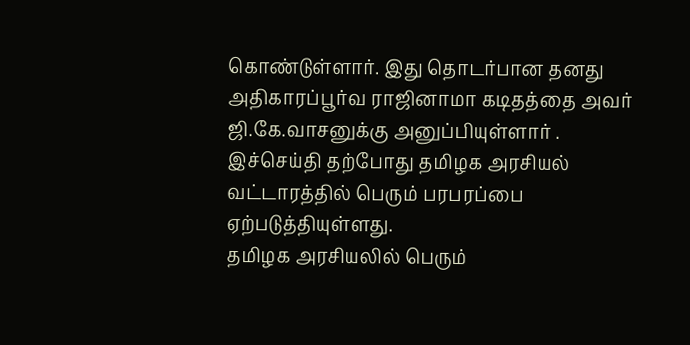கொண்டுள்ளார். இது தொடர்பான தனது அதிகாரப்பூர்வ ராஜினாமா கடிதத்தை அவர் ஜி.கே.வாசனுக்கு அனுப்பியுள்ளார் . இச்செய்தி தற்போது தமிழக அரசியல் வட்டாரத்தில் பெரும் பரபரப்பை ஏற்படுத்தியுள்ளது.
தமிழக அரசியலில் பெரும்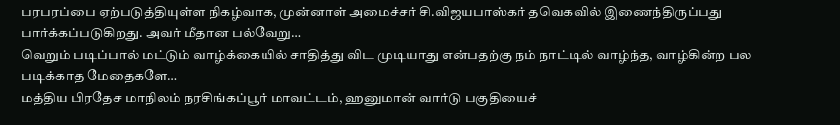பரபரப்பை ஏற்படுத்தியுள்ள நிகழ்வாக, முன்னாள் அமைச்சர் சி.விஜயபாஸ்கர் தவெகவில் இணைந்திருப்பது பார்க்கப்படுகிறது. அவர் மீதான பல்வேறு…
வெறும் படிப்பால் மட்டும் வாழ்க்கையில் சாதித்து விட முடியாது என்பதற்கு நம் நாட்டில் வாழ்ந்த, வாழ்கின்ற பல படிக்காத மேதைகளே…
மத்திய பிரதேச மாநிலம் நரசிங்கப்பூர் மாவட்டம், ஹனுமான் வார்டு பகுதியைச்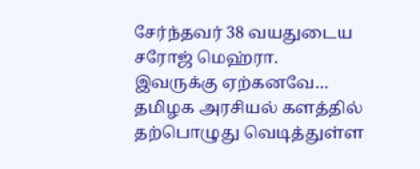சேர்ந்தவர் 38 வயதுடைய சரோஜ் மெஹ்ரா. இவருக்கு ஏற்கனவே…
தமிழக அரசியல் களத்தில் தற்பொழுது வெடித்துள்ள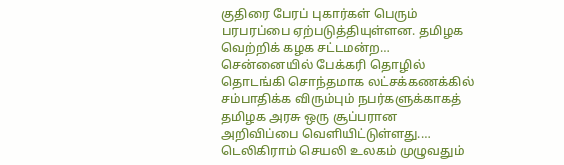குதிரை பேரப் புகார்கள் பெரும் பரபரப்பை ஏற்படுத்தியுள்ளன. தமிழக வெற்றிக் கழக சட்டமன்ற…
சென்னையில் பேக்கரி தொழில் தொடங்கி சொந்தமாக லட்சக்கணக்கில் சம்பாதிக்க விரும்பும் நபர்களுக்காகத் தமிழக அரசு ஒரு சூப்பரான அறிவிப்பை வெளியிட்டுள்ளது.…
டெலிகிராம் செயலி உலகம் முழுவதும்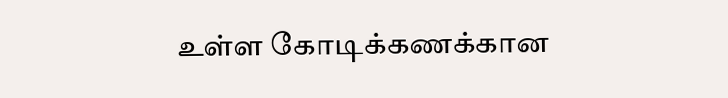உள்ள கோடிக்கணக்கான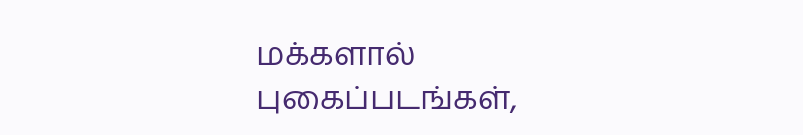மக்களால் புகைப்படங்கள்,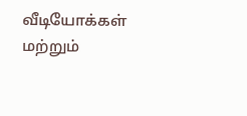வீடியோக்கள் மற்றும்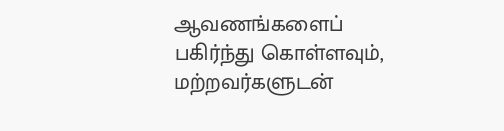ஆவணங்களைப் பகிர்ந்து கொள்ளவும், மற்றவர்களுடன்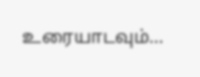உரையாடவும்…